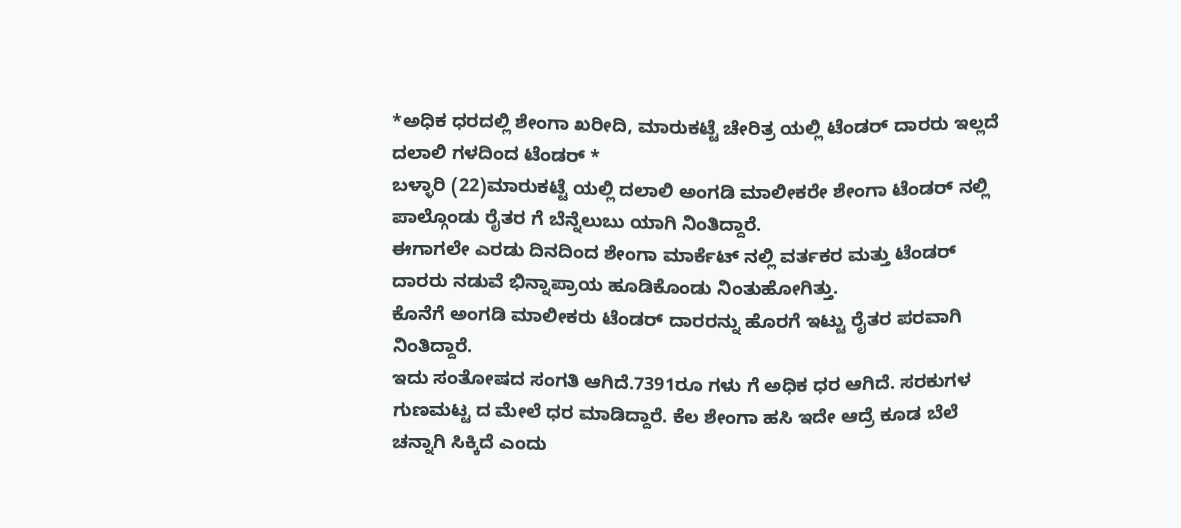*ಅಧಿಕ ಧರದಲ್ಲಿ ಶೇಂಗಾ ಖರೀದಿ, ಮಾರುಕಟ್ಟೆ ಚೇರಿತ್ರ ಯಲ್ಲಿ ಟೆಂಡರ್ ದಾರರು ಇಲ್ಲದೆ ದಲಾಲಿ ಗಳದಿಂದ ಟೆಂಡರ್ *
ಬಳ್ಳಾರಿ (22)ಮಾರುಕಟ್ಟೆ ಯಲ್ಲಿ ದಲಾಲಿ ಅಂಗಡಿ ಮಾಲೀಕರೇ ಶೇಂಗಾ ಟೆಂಡರ್ ನಲ್ಲಿ ಪಾಲ್ಗೊಂಡು ರೈತರ ಗೆ ಬೆನ್ನೆಲುಬು ಯಾಗಿ ನಿಂತಿದ್ದಾರೆ.
ಈಗಾಗಲೇ ಎರಡು ದಿನದಿಂದ ಶೇಂಗಾ ಮಾರ್ಕೆಟ್ ನಲ್ಲಿ ವರ್ತಕರ ಮತ್ತು ಟೆಂಡರ್ ದಾರರು ನಡುವೆ ಭಿನ್ನಾಪ್ರಾಯ ಹೂಡಿಕೊಂಡು ನಿಂತುಹೋಗಿತ್ತು.
ಕೊನೆಗೆ ಅಂಗಡಿ ಮಾಲೀಕರು ಟೆಂಡರ್ ದಾರರನ್ನು ಹೊರಗೆ ಇಟ್ಟು ರೈತರ ಪರವಾಗಿ ನಿಂತಿದ್ದಾರೆ.
ಇದು ಸಂತೋಷದ ಸಂಗತಿ ಆಗಿದೆ.7391ರೂ ಗಳು ಗೆ ಅಧಿಕ ಧರ ಆಗಿದೆ. ಸರಕುಗಳ ಗುಣಮಟ್ಟ ದ ಮೇಲೆ ಧರ ಮಾಡಿದ್ದಾರೆ. ಕೆಲ ಶೇಂಗಾ ಹಸಿ ಇದೇ ಆದ್ರೆ ಕೂಡ ಬೆಲೆ ಚನ್ನಾಗಿ ಸಿಕ್ಕಿದೆ ಎಂದು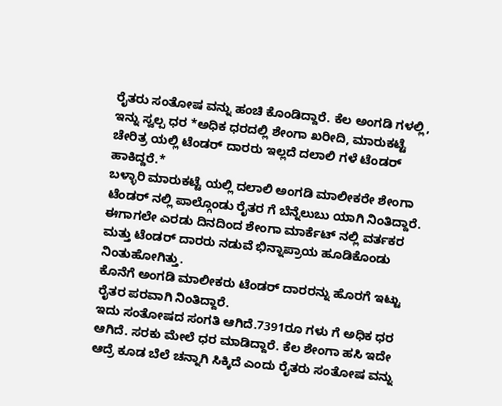ರೈತರು ಸಂತೋಷ ವನ್ನು ಹಂಚಿ ಕೊಂಡಿದ್ದಾರೆ. ಕೆಲ ಅಂಗಡಿ ಗಳಲ್ಲಿ, ಇನ್ನು ಸ್ವಲ್ಪ ಧರ *ಅಧಿಕ ಧರದಲ್ಲಿ ಶೇಂಗಾ ಖರೀದಿ, ಮಾರುಕಟ್ಟೆ ಚೇರಿತ್ರ ಯಲ್ಲಿ ಟೆಂಡರ್ ದಾರರು ಇಲ್ಲದೆ ದಲಾಲಿ ಗಳೆ ಟೆಂಡರ್ ಹಾಕಿದ್ದರೆ.*
ಬಳ್ಳಾರಿ ಮಾರುಕಟ್ಟೆ ಯಲ್ಲಿ ದಲಾಲಿ ಅಂಗಡಿ ಮಾಲೀಕರೇ ಶೇಂಗಾ ಟೆಂಡರ್ ನಲ್ಲಿ ಪಾಲ್ಗೊಂಡು ರೈತರ ಗೆ ಬೆನ್ನೆಲುಬು ಯಾಗಿ ನಿಂತಿದ್ದಾರೆ.
ಈಗಾಗಲೇ ಎರಡು ದಿನದಿಂದ ಶೇಂಗಾ ಮಾರ್ಕೆಟ್ ನಲ್ಲಿ ವರ್ತಕರ ಮತ್ತು ಟೆಂಡರ್ ದಾರರು ನಡುವೆ ಭಿನ್ನಾಪ್ರಾಯ ಹೂಡಿಕೊಂಡು ನಿಂತುಹೋಗಿತ್ತು.
ಕೊನೆಗೆ ಅಂಗಡಿ ಮಾಲೀಕರು ಟೆಂಡರ್ ದಾರರನ್ನು ಹೊರಗೆ ಇಟ್ಟು ರೈತರ ಪರವಾಗಿ ನಿಂತಿದ್ದಾರೆ.
ಇದು ಸಂತೋಷದ ಸಂಗತಿ ಆಗಿದೆ.7391ರೂ ಗಳು ಗೆ ಅಧಿಕ ಧರ ಆಗಿದೆ. ಸರಕು ಮೇಲೆ ಧರ ಮಾಡಿದ್ದಾರೆ. ಕೆಲ ಶೇಂಗಾ ಹಸಿ ಇದೇ ಆದ್ರೆ ಕೂಡ ಬೆಲೆ ಚನ್ನಾಗಿ ಸಿಕ್ಕಿದೆ ಎಂದು ರೈತರು ಸಂತೋಷ ವನ್ನು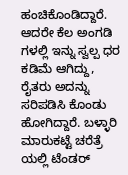ಹಂಚಿಕೊಂಡಿದ್ದಾರೆ. ಆದರೇ ಕೆಲ ಅಂಗಡಿ ಗಳಲ್ಲಿ ಇನ್ನು ಸ್ವಲ್ಪ ಧರ ಕಡಿಮೆ ಆಗಿದ್ದು, ರೈತರು ಅದನ್ನು ಸರಿಪಡಿಸಿ ಕೊಂಡು ಹೋಗಿದ್ದಾರೆ. ಬಳ್ಳಾರಿ ಮಾರುಕಟ್ಟೆ ಚರೆತ್ರೆ ಯಲ್ಲಿ ಟೆಂಡರ್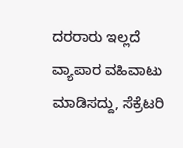ದರರಾರು ಇಲ್ಲದೆ ವ್ಯಾಪಾರ ವಹಿವಾಟು ಮಾಡಿಸದ್ದು, ಸೆಕ್ರೆಟರಿ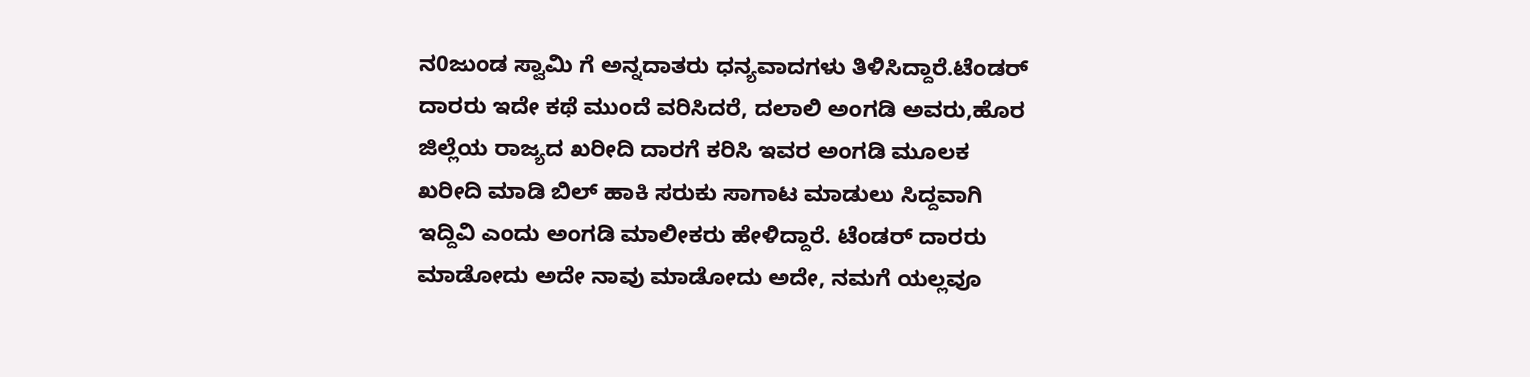ನ0ಜುಂಡ ಸ್ವಾಮಿ ಗೆ ಅನ್ನದಾತರು ಧನ್ಯವಾದಗಳು ತಿಳಿಸಿದ್ದಾರೆ.ಟೆಂಡರ್ ದಾರರು ಇದೇ ಕಥೆ ಮುಂದೆ ವರಿಸಿದರೆ, ದಲಾಲಿ ಅಂಗಡಿ ಅವರು,ಹೊರ ಜಿಲ್ಲೆಯ ರಾಜ್ಯದ ಖರೀದಿ ದಾರಗೆ ಕರಿಸಿ ಇವರ ಅಂಗಡಿ ಮೂಲಕ ಖರೀದಿ ಮಾಡಿ ಬಿಲ್ ಹಾಕಿ ಸರುಕು ಸಾಗಾಟ ಮಾಡುಲು ಸಿದ್ದವಾಗಿ ಇದ್ದಿವಿ ಎಂದು ಅಂಗಡಿ ಮಾಲೀಕರು ಹೇಳಿದ್ದಾರೆ. ಟೆಂಡರ್ ದಾರರು ಮಾಡೋದು ಅದೇ ನಾವು ಮಾಡೋದು ಅದೇ, ನಮಗೆ ಯಲ್ಲವೂ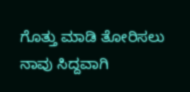ಗೊತ್ತು ಮಾಡಿ ತೋರಿಸಲು ನಾವು ಸಿದ್ದವಾಗಿ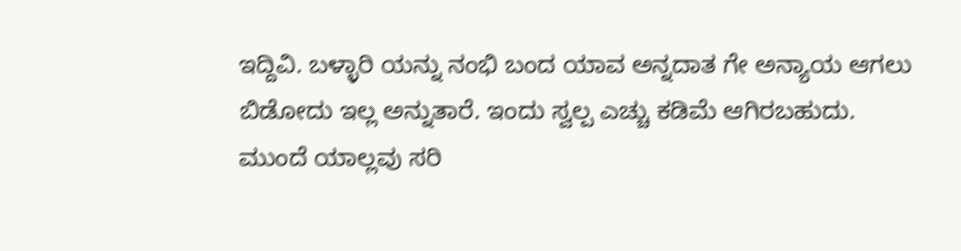ಇದ್ದಿವಿ. ಬಳ್ಳಾರಿ ಯನ್ನು ನಂಭಿ ಬಂದ ಯಾವ ಅನ್ನದಾತ ಗೇ ಅನ್ಯಾಯ ಆಗಲು ಬಿಡೋದು ಇಲ್ಲ ಅನ್ನುತಾರೆ. ಇಂದು ಸ್ವಲ್ಪ ಎಚ್ಚು ಕಡಿಮೆ ಆಗಿರಬಹುದು. ಮುಂದೆ ಯಾಲ್ಲವು ಸರಿ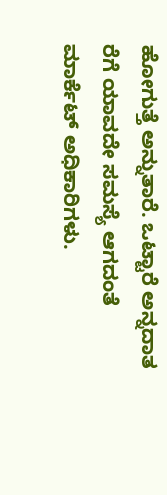ಹೋಗುತ್ತೆ ಅನ್ನುತಾರೆ. ಒಟ್ಟಾರೆ ಅನ್ನದಾತ ರೆಗೆ ಯಾವದೇ ಸಮಸ್ಯೆ ಆಗದಂತೆ ಮಾರ್ಕೆಟ್ ಅಧಿಕಾರಿಗಳು.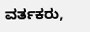ವರ್ತಕರು,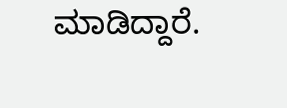ಮಾಡಿದ್ದಾರೆ.